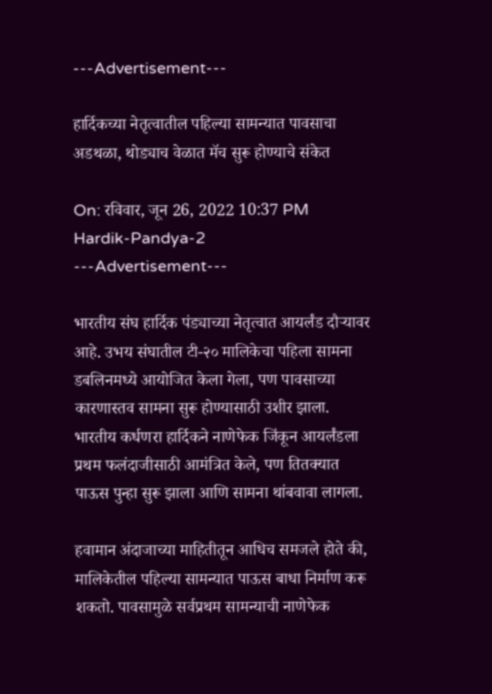---Advertisement---

हार्दिकच्या नेतृत्वातील पहिल्या सामन्यात पावसाचा अडथळा, थोड्याच वेळात मॅच सुरू होण्याचे संकेत

On: रविवार, जून 26, 2022 10:37 PM
Hardik-Pandya-2
---Advertisement---

भारतीय संघ हार्दिक पंड्याच्या नेतृत्वात आयर्लंड दौऱ्यावर आहे. उभय संघातील टी-२० मालिकेचा पहिला सामना डबलिनमध्ये आयोजित केला गेला, पण पावसाच्या कारणास्तव सामना सुरू होण्यासाठी उशीर झाला. भारतीय कर्धणरा हार्दिकने नाणेफेक जिंकून आयर्लंडला प्रथम फलंदाजीसाठी आमंत्रित केले, पण तितक्यात पाऊस पुन्हा सुरू झाला आणि सामना थांबवावा लागला.

हवामान अंदाजाच्या माहितीतून आधिच समजले होते की, मालिकेतील पहिल्या सामन्यात पाऊस बाधा निर्माण करू शकतो. पावसामुळे सर्वप्रथम सामन्याची नाणेफेक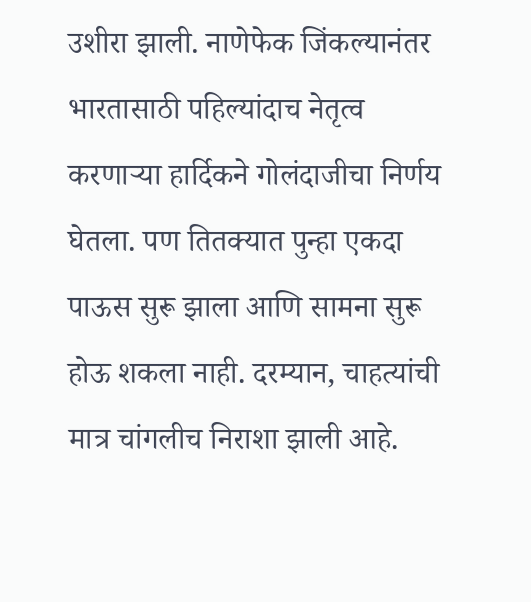उशीरा झाली. नाणेफेक जिंकल्यानंतर भारतासाठी पहिल्यांदाच नेतृत्व करणाऱ्या हार्दिकने गोलंदाजीचा निर्णय घेतला. पण तितक्यात पुन्हा एकदा पाऊस सुरू झाला आणि सामना सुरू होऊ शकला नाही. दरम्यान, चाहत्यांची मात्र चांगलीच निराशा झाली आहे.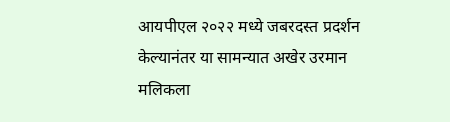आयपीएल २०२२ मध्ये जबरदस्त प्रदर्शन केल्यानंतर या सामन्यात अखेर उरमान मलिकला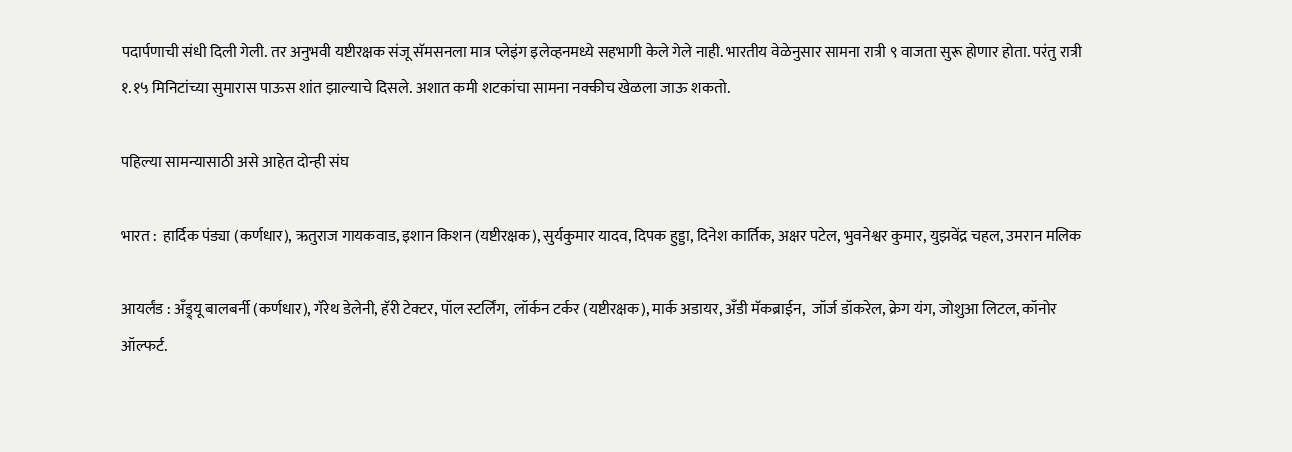पदार्पणाची संधी दिली गेली. तर अनुभवी यष्टीरक्षक संजू सॅमसनला मात्र प्लेइंग इलेव्हनमध्ये सहभागी केले गेले नाही. भारतीय वेळेनुसार सामना रात्री ९ वाजता सुरू होणार होता. परंतु रात्री १.१५ मिनिटांच्या सुमारास पाऊस शांत झाल्याचे दिसले. अशात कमी शटकांचा सामना नक्कीच खेळला जाऊ शकतो.

पहिल्या सामन्यासाठी असे आहेत दोन्ही संघ

भारत :  हार्दिक पंड्या (कर्णधार), ऋतुराज गायकवाड, इशान किशन (यष्टीरक्षक), सुर्यकुमार यादव, दिपक हुड्डा, दिनेश कार्तिक, अक्षर पटेल, भुवनेश्वर कुमार, युझवेंद्र चहल, उमरान मलिक

आयर्लंड : अँड्र्यू बालबर्नी (कर्णधार), गॅरेथ डेलेनी, हॅरी टेक्टर, पॉल स्टर्लिंग,  लॉर्कन टर्कर (यष्टीरक्षक), मार्क अडायर, अँडी मॅकब्राईन,  जॉर्ज डॉकरेल, क्रेग यंग, जोशुआ लिटल, कॉनोर ऑल्फर्ट.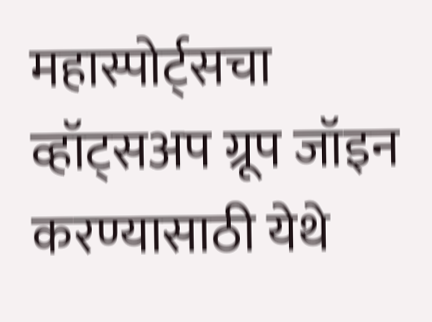महास्पोर्ट्सचा व्हॉट्सअप ग्रूप जॉइन करण्यासाठी येथे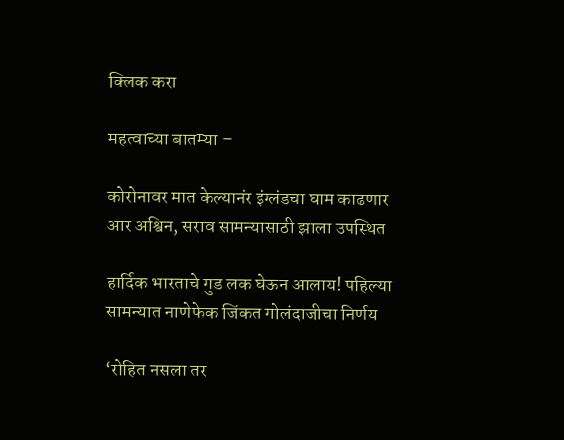क्लिक करा

महत्वाच्या बातम्या –

कोरोनावर मात केल्यानंर इंग्लंडचा घाम काढणार आर अश्विन, सराव सामन्यासाठी झाला उपस्थित

हार्दिक भारताचे गुड लक घेऊन आलाय! पहिल्या सामन्यात नाणेफेक जिंकत गोलंदाजीचा निर्णय

‘रोहित नसला तर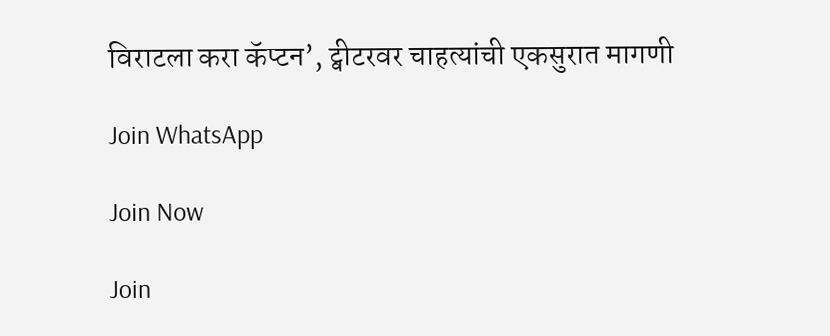विराटला करा कॅप्टन’, ट्वीटरवर चाहत्यांची एकसुरात मागणी

Join WhatsApp

Join Now

Join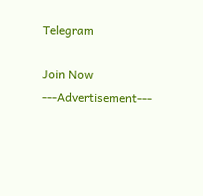Telegram

Join Now
---Advertisement---